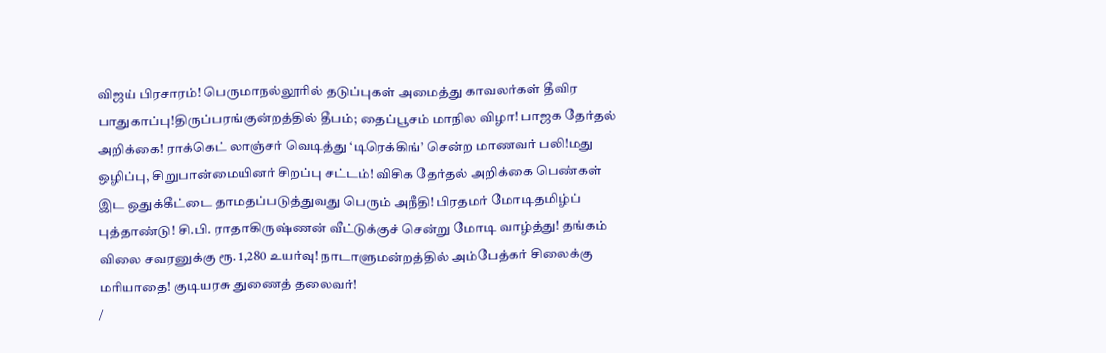விஜய் பிரசாரம்! பெருமாநல்லூரில் தடுப்புகள் அமைத்து காவலர்கள் தீவிர பாதுகாப்பு!திருப்பரங்குன்றத்தில் தீபம்; தைப்பூசம் மாநில விழா! பாஜக தேர்தல் அறிக்கை! ராக்கெட் லாஞ்சர் வெடித்து ‘டிரெக்கிங்’ சென்ற மாணவர் பலி!மது ஒழிப்பு, சிறுபான்மையினர் சிறப்பு சட்டம்! விசிக தேர்தல் அறிக்கை பெண்கள் இட ஒதுக்கீட்டை தாமதப்படுத்துவது பெரும் அநீதி! பிரதமர் மோடிதமிழ்ப் புத்தாண்டு! சி.பி. ராதாகிருஷ்ணன் வீட்டுக்குச் சென்று மோடி வாழ்த்து! தங்கம் விலை சவரனுக்கு ரூ. 1,280 உயர்வு! நாடாளுமன்றத்தில் அம்பேத்கர் சிலைக்கு மரியாதை! குடியரசு துணைத் தலைவர்!
/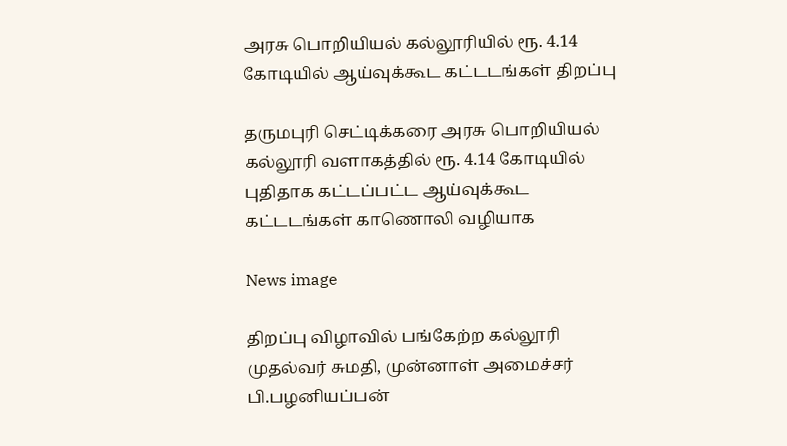அரசு பொறியியல் கல்லூரியில் ரூ. 4.14 கோடியில் ஆய்வுக்கூட கட்டடங்கள் திறப்பு

தருமபுரி செட்டிக்கரை அரசு பொறியியல் கல்லூரி வளாகத்தில் ரூ. 4.14 கோடியில் புதிதாக கட்டப்பட்ட ஆய்வுக்கூட கட்டடங்கள் காணொலி வழியாக

News image

திறப்பு விழாவில் பங்கேற்ற கல்லூரி முதல்வர் சுமதி, முன்னாள் அமைச்சர் பி.பழனியப்பன்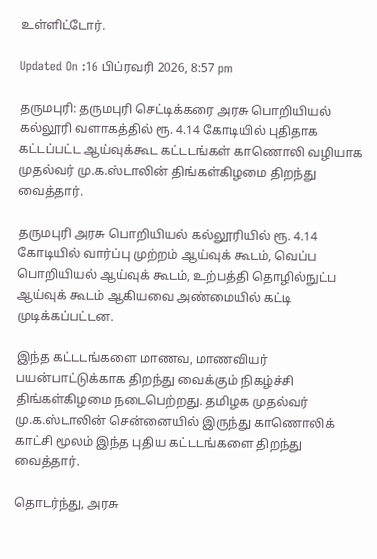உள்ளிட்டோர்.

Updated On :16 பிப்ரவரி 2026, 8:57 pm

தருமபுரி: தருமபுரி செட்டிக்கரை அரசு பொறியியல் கல்லூரி வளாகத்தில் ரூ. 4.14 கோடியில் புதிதாக கட்டப்பட்ட ஆய்வுக்கூட கட்டடங்கள் காணொலி வழியாக முதல்வர் மு.க.ஸ்டாலின் திங்கள்கிழமை திறந்து வைத்தார்.

தருமபுரி அரசு பொறியியல் கல்லூரியில் ரூ. 4.14 கோடியில் வார்ப்பு முற்றம் ஆய்வுக் கூடம், வெப்ப பொறியியல் ஆய்வுக் கூடம், உற்பத்தி தொழில்நுட்ப ஆய்வுக் கூடம் ஆகியவை அண்மையில் கட்டி முடிக்கப்பட்டன.

இந்த கட்டடங்களை மாணவ, மாணவியர் பயன்பாட்டுக்காக திறந்து வைக்கும் நிகழ்ச்சி திங்கள்கிழமை நடைபெற்றது. தமிழக முதல்வர் மு.க.ஸ்டாலின் சென்னையில் இருந்து காணொலிக் காட்சி மூலம் இந்த புதிய கட்டடங்களை திறந்து வைத்தார்.

தொடர்ந்து, அரசு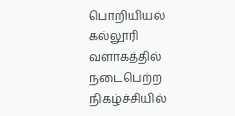பொறியியல் கல்லூரி வளாகத்தில் நடைபெற்ற நிகழ்ச்சியில்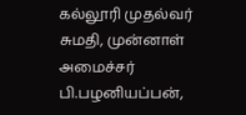கல்லூரி முதல்வர் சுமதி, முன்னாள் அமைச்சர் பி.பழனியப்பன்,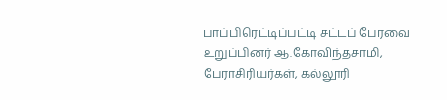பாப்பிரெட்டிப்பட்டி சட்டப் பேரவை உறுப்பினர் ஆ.கோவிந்தசாமி, பேராசிரியர்கள், கல்லூரி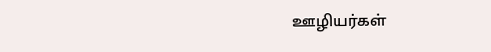ஊழியர்கள்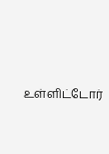உள்ளிட்டோர்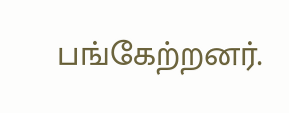பங்கேற்றனர்.